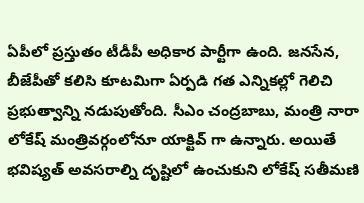ఏపీలో ప్రస్తుతం టీడీపీ అధికార పార్టీగా ఉంది. జనసేన, బీజేపీతో కలిసి కూటమిగా ఏర్పడి గత ఎన్నికల్లో గెలిచి ప్రభుత్వాన్ని నడుపుతోంది. సీఎం చంద్రబాబు, మంత్రి నారా లోకేష్ మంత్రివర్గంలోనూ యాక్టివ్ గా ఉన్నారు. అయితే భవిష్యత్ అవసరాల్ని దృష్టిలో ఉంచుకుని లోకేష్ సతీమణి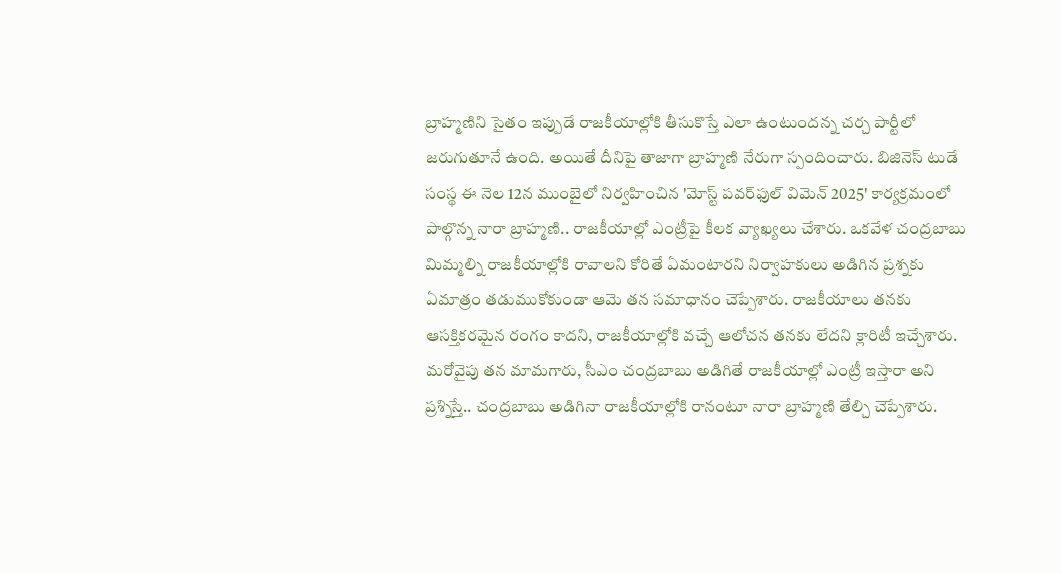బ్రాహ్మణిని సైతం ఇప్పుడే రాజకీయాల్లోకి తీసుకొస్తే ఎలా ఉంటుందన్న చర్చ పార్టీలో జరుగుతూనే ఉంది. అయితే దీనిపై తాజాగా బ్రాహ్మణి నేరుగా స్పందించారు. బిజినెస్ టుడే సంస్థ ఈ నెల 12న ముంబైలో నిర్వహించిన 'మోస్ట్ పవర్‌ఫుల్ విమెన్ 2025' కార్యక్రమంలో పాల్గొన్న నారా బ్రాహ్మణి.. రాజకీయాల్లో ఎంట్రీపై కీలక వ్యాఖ్యలు చేశారు. ఒకవేళ చంద్రబాబు మిమ్మల్ని రాజకీయాల్లోకి రావాలని కోరితే ఏమంటారని నిర్వాహకులు అడిగిన ప్రశ్నకు ఏమాత్రం తడుముకోకుండా ఆమె తన సమాధానం చెప్పేశారు. రాజకీయాలు తనకు ఆసక్తికరమైన రంగం కాదని, రాజకీయాల్లోకి వచ్చే ఆలోచన తనకు లేదని క్లారిటీ ఇచ్చేశారు. మరోవైపు తన మామగారు, సీఎం చంద్రబాబు అడిగితే రాజకీయాల్లో ఎంట్రీ ఇస్తారా అని ప్రశ్నిస్తే.. చంద్రబాబు అడిగినా రాజకీయాల్లోకి రానంటూ నారా బ్రాహ్మణి తేల్చి చెప్పేశారు.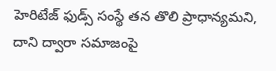హెరిటేజ్ ఫుడ్స్ సంస్థే తన తొలి ప్రాధాన్యమని, దాని ద్వారా సమాజంపై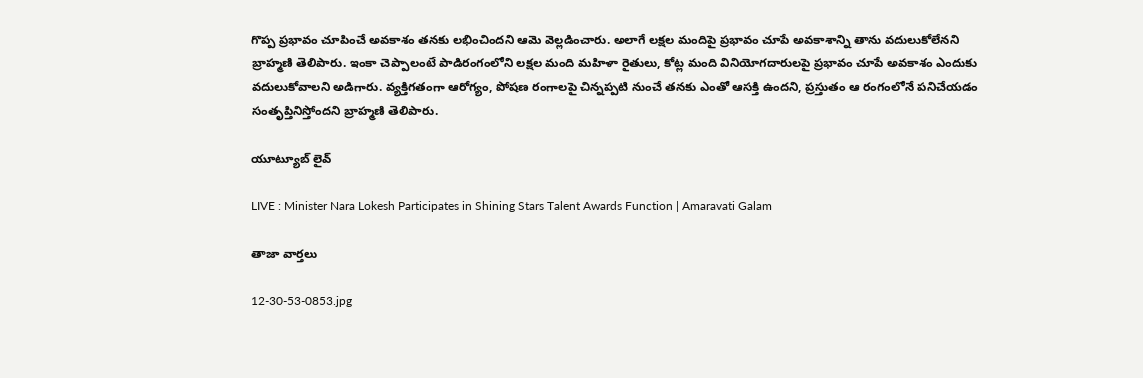గొప్ప ప్రభావం చూపించే అవకాశం తనకు లభించిందని ఆమె వెల్లడించారు. అలాగే లక్షల మందిపై ప్రభావం చూపే అవకాశాన్ని తాను వదులుకోలేనని బ్రాహ్మణి తెలిపారు. ఇంకా చెప్పాలంటే పాడిరంగంలోని లక్షల మంది మహిళా రైతులు, కోట్ల మంది వినియోగదారులపై ప్రభావం చూపే అవకాశం ఎందుకు వదులుకోవాలని అడిగారు. వ్యక్తిగతంగా ఆరోగ్యం, పోషణ రంగాలపై చిన్నప్పటి నుంచే తనకు ఎంతో ఆసక్తి ఉందని, ప్రస్తుతం ఆ రంగంలోనే పనిచేయడం సంతృప్తినిస్తోందని బ్రాహ్మణి తెలిపారు.

యూట్యూబ్ లైవ్

LIVE : Minister Nara Lokesh Participates in Shining Stars Talent Awards Function | Amaravati Galam

తాజా వార్తలు

12-30-53-0853.jpg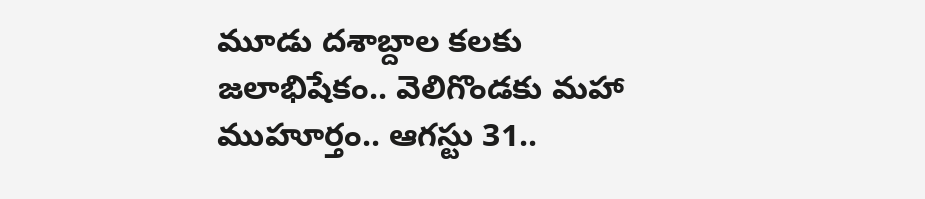మూడు దశాబ్దాల కలకు జలాభిషేకం.. వెలిగొండకు మహా ముహూర్తం.. ఆగస్టు 31..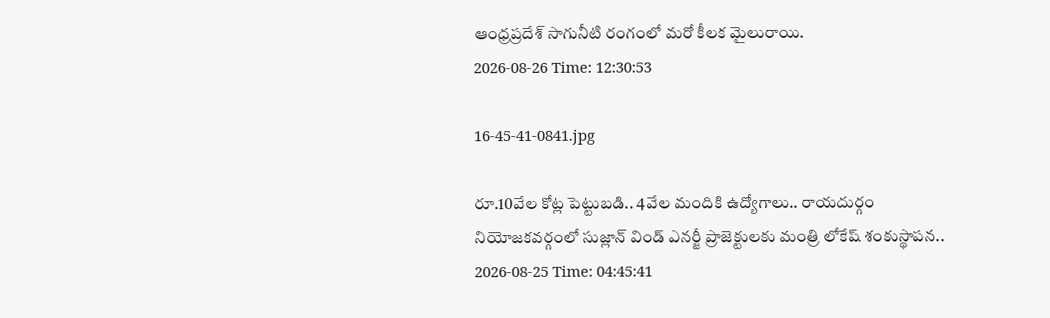ఆంధ్రప్రదేశ్ సాగునీటి రంగంలో మరో కీలక మైలురాయి.
2026-08-26 Time: 12:30:53

16-45-41-0841.jpg

రూ.10వేల కోట్ల పెట్టుబడి.. 4వేల మందికి ఉద్యోగాలు.. రాయదుర్గం నియోజకవర్గంలో సుజ్లాన్ విండ్ ఎనర్జీ ప్రాజెక్టులకు మంత్రి లోకేష్ శంకుస్థాపన..
2026-08-25 Time: 04:45:41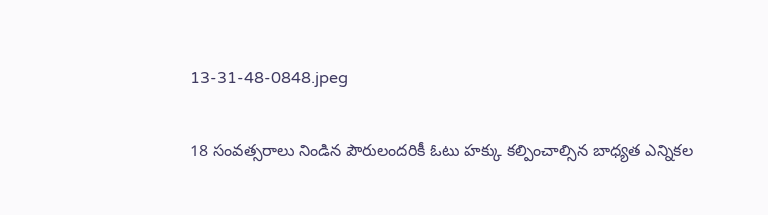13-31-48-0848.jpeg

18 సంవత్సరాలు నిండిన పౌరులందరికీ ఓటు హక్కు కల్పించాల్సిన బాధ్యత ఎన్నికల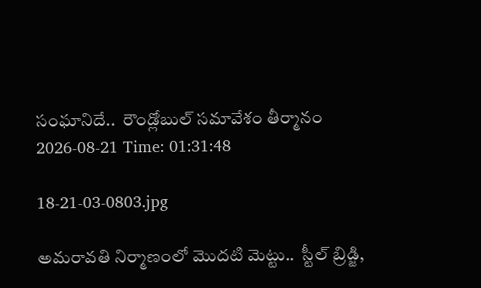సంఘానిదే..  రౌండ్లోబుల్ సమావేశం తీర్మానం
2026-08-21 Time: 01:31:48

18-21-03-0803.jpg

అమరావతి నిర్మాణంలో మొదటి మెట్టు..  స్టీల్ బ్రిడ్జి,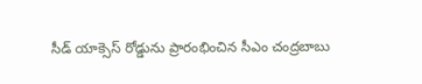సీడ్ యాక్సెస్ రోడ్డును ప్రారంభించిన సీఎం చంద్రబాబు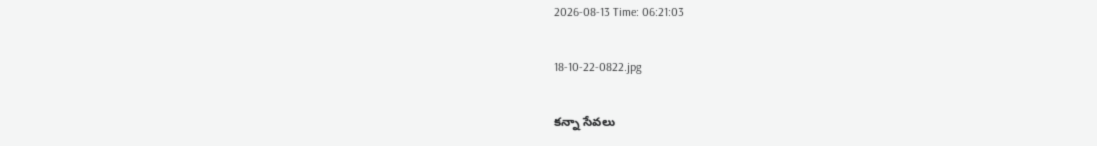2026-08-13 Time: 06:21:03

18-10-22-0822.jpg

కన్నా సేవలు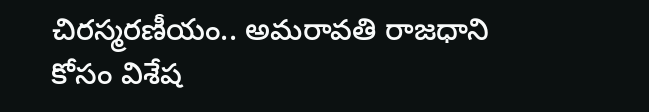చిరస్మరణీయం.. అమరావతి రాజధాని కోసం విశేష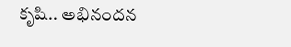కృషి.. అభినందన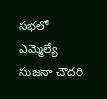సభలో ఎమ్మెల్యే సుజనా చౌదరి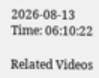2026-08-13 Time: 06:10:22

Related Videos